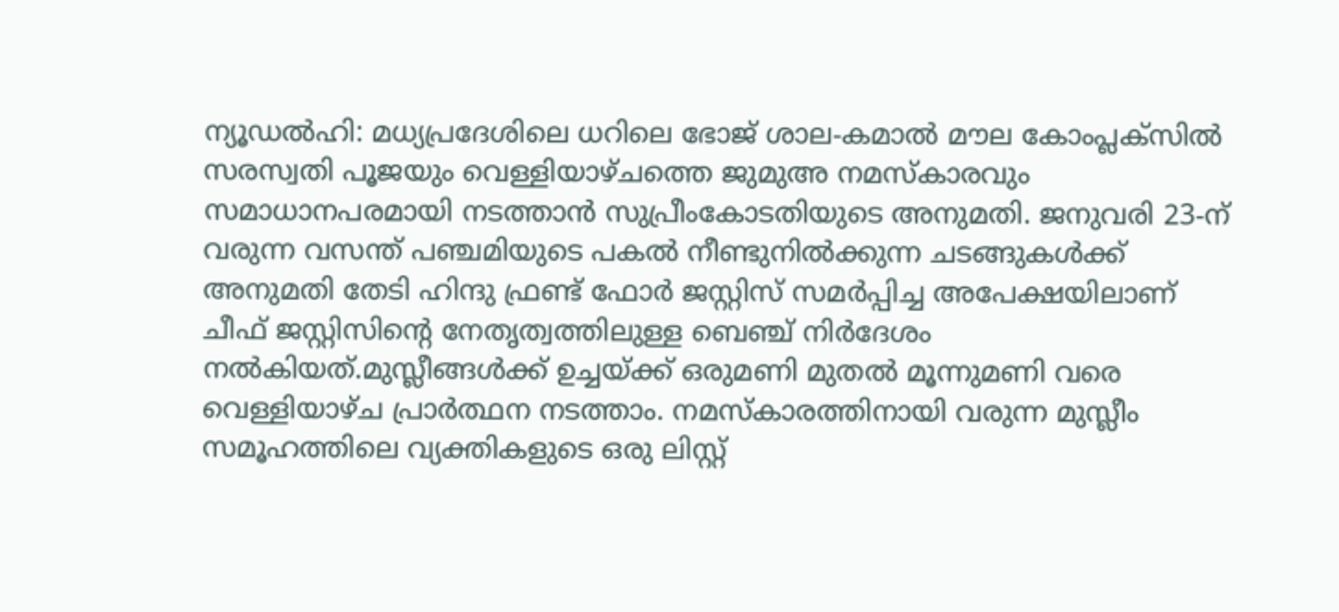ന്യൂഡൽഹി: മധ്യപ്രദേശിലെ ധറിലെ ഭോജ് ശാല-കമാൽ മൗല കോംപ്ലക്സിൽ സരസ്വതി പൂജയും വെള്ളിയാഴ്ചത്തെ ജുമുഅ നമസ്കാരവും സമാധാനപരമായി നടത്താൻ സുപ്രീംകോടതിയുടെ അനുമതി. ജനുവരി 23-ന് വരുന്ന വസന്ത് പഞ്ചമിയുടെ പകൽ നീണ്ടുനിൽക്കുന്ന ചടങ്ങുകൾക്ക് അനുമതി തേടി ഹിന്ദു ഫ്രണ്ട് ഫോർ ജസ്റ്റിസ് സമർപ്പിച്ച അപേക്ഷയിലാണ് ചീഫ് ജസ്റ്റിസിന്റെ നേതൃത്വത്തിലുള്ള ബെഞ്ച് നിർദേശം നൽകിയത്.മുസ്ലീങ്ങൾക്ക് ഉച്ചയ്ക്ക് ഒരുമണി മുതൽ മൂന്നുമണി വരെ വെള്ളിയാഴ്ച പ്രാർത്ഥന നടത്താം. നമസ്കാരത്തിനായി വരുന്ന മുസ്ലീം സമൂഹത്തിലെ വ്യക്തികളുടെ ഒരു ലിസ്റ്റ്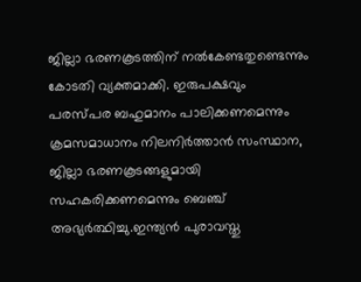ജില്ലാ ഭരണകൂടത്തിന് നൽകേണ്ടതുണ്ടെന്നും കോടതി വ്യക്തമാക്കി. ഇരുപക്ഷവും പരസ്പര ബഹുമാനം പാലിക്കണമെന്നും ക്രമസമാധാനം നിലനിർത്താൻ സംസ്ഥാന, ജില്ലാ ഭരണകൂടങ്ങളുമായി സഹകരിക്കണമെന്നും ബെഞ്ച് അഭ്യർത്ഥിച്ചു.ഇന്ത്യൻ പുരാവസ്തു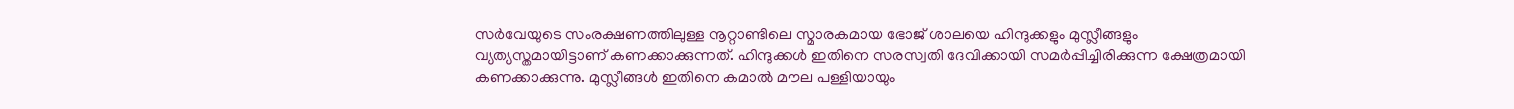സർവേയുടെ സംരക്ഷണത്തിലുള്ള നൂറ്റാണ്ടിലെ സ്മാരകമായ ഭോജ് ശാലയെ ഹിന്ദുക്കളും മുസ്ലീങ്ങളും വ്യത്യസ്തമായിട്ടാണ് കണക്കാക്കുന്നത്. ഹിന്ദുക്കൾ ഇതിനെ സരസ്വതി ദേവിക്കായി സമർപ്പിച്ചിരിക്കുന്ന ക്ഷേത്രമായി കണക്കാക്കുന്നു. മുസ്ലീങ്ങൾ ഇതിനെ കമാൽ മൗല പള്ളിയായും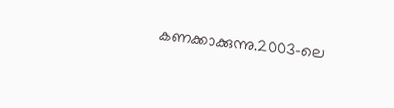കണക്കാക്കുന്നു.2003-ലെ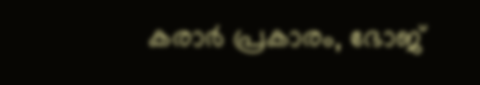കരാർ പ്രകാരം, ഭോജ്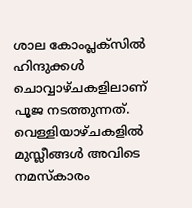ശാല കോംപ്ലക്സിൽ ഹിന്ദുക്കൾ ചൊവ്വാഴ്ചകളിലാണ് പൂജ നടത്തുന്നത്. വെള്ളിയാഴ്ചകളിൽ മുസ്ലീങ്ങൾ അവിടെ നമസ്കാരം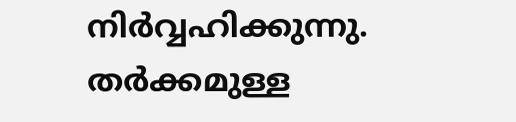നിർവ്വഹിക്കുന്നു.
തർക്കമുള്ള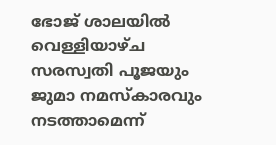ഭോജ് ശാലയിൽ വെള്ളിയാഴ്ച സരസ്വതി പൂജയും ജുമാ നമസ്കാരവും നടത്താമെന്ന്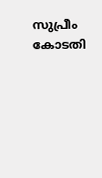സുപ്രീം കോടതി